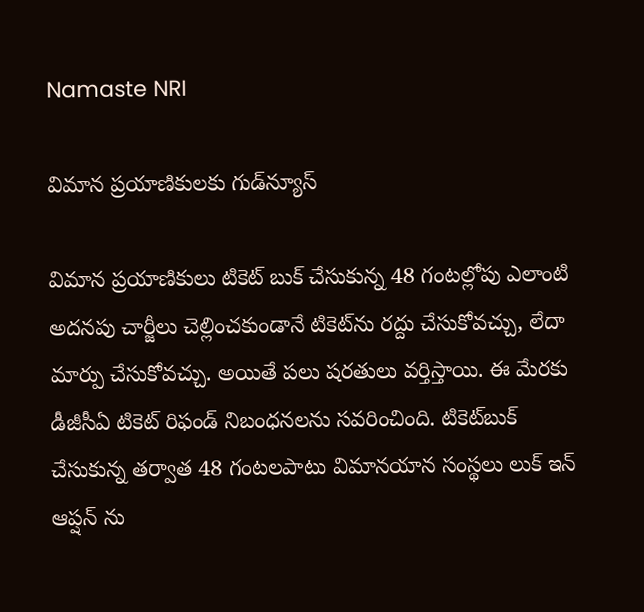Namaste NRI

విమాన ప్రయాణికులకు గుడ్‌న్యూస్

విమాన ప్రయాణికులు టికెట్‌ బుక్‌ చేసుకున్న 48 గంటల్లోపు ఎలాంటి అదనపు చార్జీలు చెల్లించకుండానే టికెట్‌ను రద్దు చేసుకోవచ్చు, లేదా మార్పు చేసుకోవచ్చు. అయితే పలు షరతులు వర్తిస్తాయి. ఈ మేరకు డీజీసీఏ టికెట్‌ రిఫండ్‌ నిబంధనలను సవరించింది. టికెట్‌బుక్‌ చేసుకున్న తర్వాత 48 గంటలపాటు విమానయాన సంస్థలు లుక్‌ ఇన్‌ ఆప్షన్‌ ను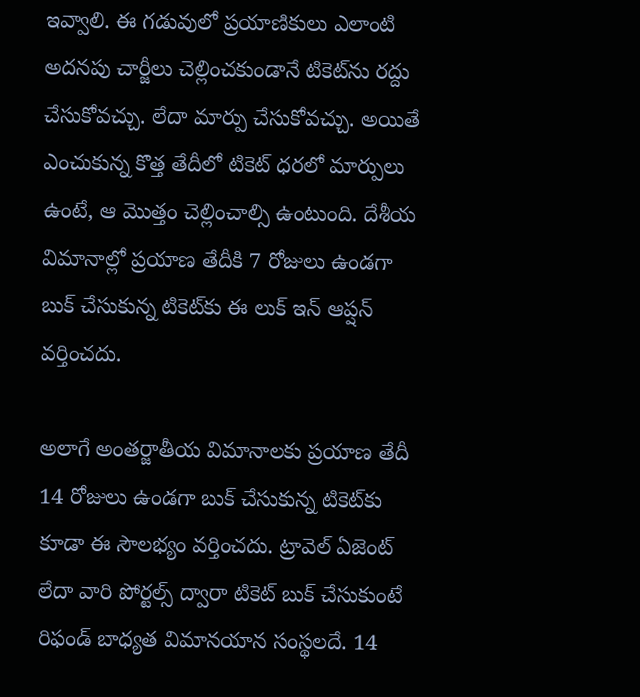ఇవ్వాలి. ఈ గడువులో ప్రయాణికులు ఎలాంటి అదనపు చార్జీలు చెల్లించకుండానే టికెట్‌ను రద్దు చేసుకోవచ్చు. లేదా మార్పు చేసుకోవచ్చు. అయితే ఎంచుకున్న కొత్త తేదీలో టికెట్‌ ధరలో మార్పులు ఉంటే, ఆ మొత్తం చెల్లించాల్సి ఉంటుంది. దేశీయ విమానాల్లో ప్రయాణ తేదీకి 7 రోజులు ఉండగా బుక్‌ చేసుకున్న టికెట్‌కు ఈ లుక్‌ ఇన్‌ ఆప్షన్‌ వర్తించదు.

అలాగే అంతర్జాతీయ విమానాలకు ప్రయాణ తేదీ 14 రోజులు ఉండగా బుక్‌ చేసుకున్న టికెట్‌కు కూడా ఈ సౌలభ్యం వర్తించదు. ట్రావెల్‌ ఏజెంట్‌ లేదా వారి పోర్టల్స్‌ ద్వారా టికెట్‌ బుక్‌ చేసుకుంటే రిఫండ్‌ బాధ్యత విమానయాన సంస్థలదే. 14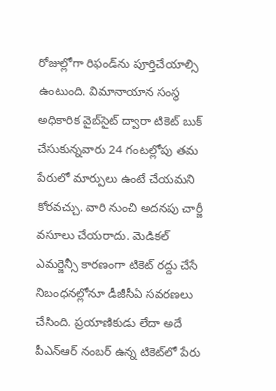రోజుల్లోగా రిఫండ్‌ను పూర్తిచేయాల్సి ఉంటుంది. విమానాయాన సంస్థ అధికారిక వైబ్‌సైట్‌ ద్వారా టికెట్‌ బుక్‌ చేసుకున్నవారు 24 గంటల్లోపు తమ పేరులో మార్పులు ఉంటే చేయమని కోరవచ్చు. వారి నుంచి అదనపు చార్జీ వసూలు చేయరాదు. మెడికల్‌ ఎమర్జెన్సీ కారణంగా టికెట్‌ రద్దు చేసే నిబంధనల్లోనూ డీజీసీఏ సవరణలు చేసింది. ప్రయాణికుడు లేదా అదే పీఎన్‌ఆర్‌ నంబర్‌ ఉన్న టికెట్‌లో పేరు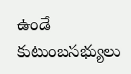ఉండే కుటుంబసభ్యులు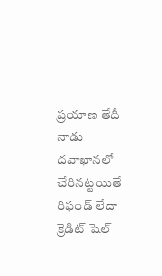ప్రయాణ తేదీ నాడు దవాఖానలో చేరినట్టయితే రిఫండ్‌ లేదా క్రెడిట్‌ షెల్‌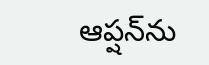ఆప్షన్‌ను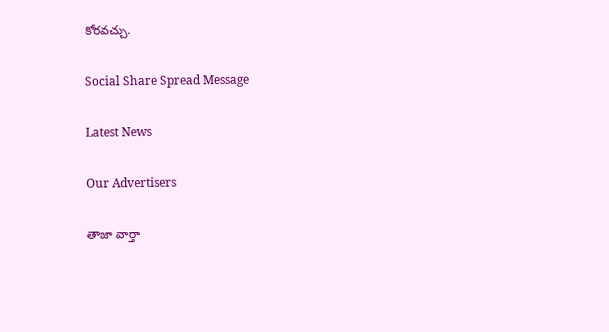కోరవచ్చు.

Social Share Spread Message

Latest News

Our Advertisers

తాజా వార్తా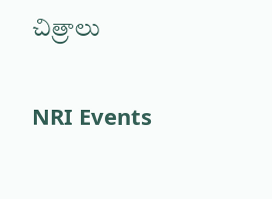చిత్రాలు

NRI Events